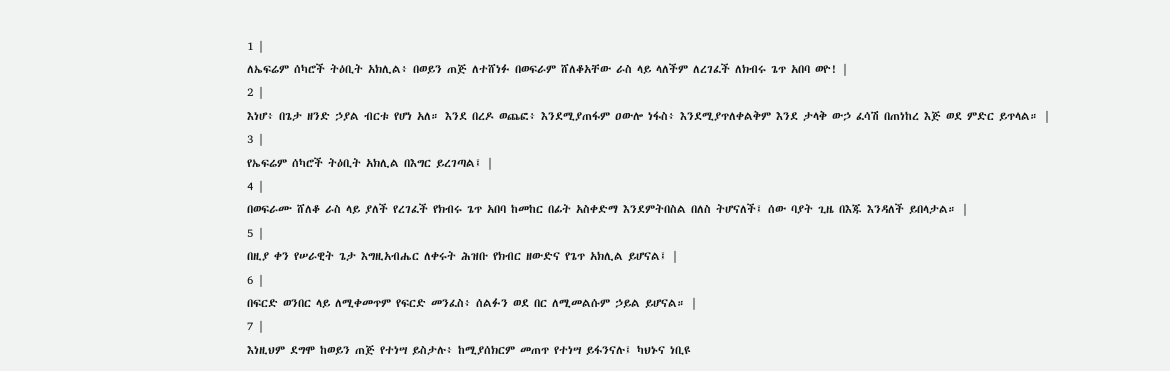1 |
ለኤፍሬም ሰካሮች ትዕቢት አክሊል፥ በወይን ጠጅ ለተሸነፉ በወፍራም ሸለቆአቸው ራስ ላይ ላለችም ለረገፈች ለክብሩ ጌጥ አበባ ወዮ! |
2 |
እነሆ፥ በጌታ ዘንድ ኃያል ብርቱ የሆነ አለ። እንደ በረዶ ወጨፎ፥ እንደሚያጠፋም ዐውሎ ነፋስ፥ እንደሚያጥለቀልቅም እንደ ታላቅ ውኃ ፈሳሽ በጠነከረ እጅ ወደ ምድር ይጥላል። |
3 |
የኤፍሬም ሰካሮች ትዕቢት አክሊል በእግር ይረገጣል፤ |
4 |
በወፍራሙ ሸለቆ ራስ ላይ ያለች የረገፈች የክብሩ ጌጥ አበባ ከመከር በፊት አስቀድማ እንደምትበስል በለስ ትሆናለች፤ ሰው ባያት ጊዜ በእጁ እንዳለች ይበላታል። |
5 |
በዚያ ቀን የሠራዊት ጌታ እግዚአብሔር ለቀሩት ሕዝቡ የክብር ዘውድና የጌጥ አክሊል ይሆናል፤ |
6 |
በፍርድ ወንበር ላይ ለሚቀመጥም የፍርድ መንፈስ፥ ሰልፉን ወደ በር ለሚመልሱም ኃይል ይሆናል። |
7 |
እነዚህም ደግሞ ከወይን ጠጅ የተነሣ ይስታሉ፥ ከሚያሰክርም መጠጥ የተነሣ ይፋንናሉ፤ ካህኑና ነቢዩ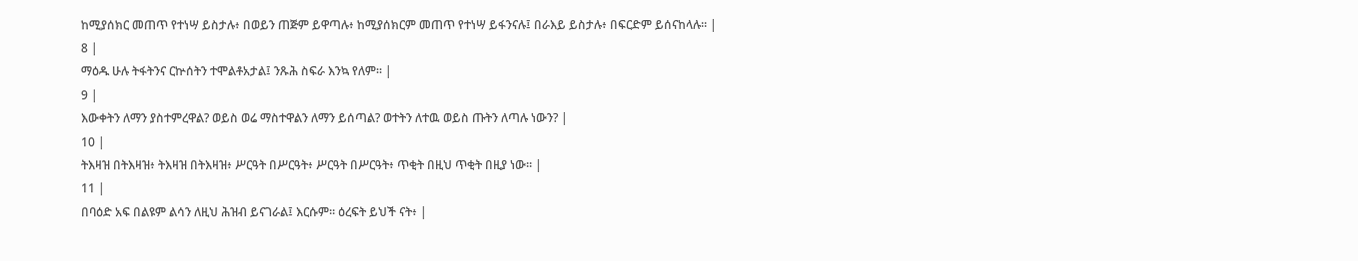ከሚያሰክር መጠጥ የተነሣ ይስታሉ፥ በወይን ጠጅም ይዋጣሉ፥ ከሚያሰክርም መጠጥ የተነሣ ይፋንናሉ፤ በራእይ ይስታሉ፥ በፍርድም ይሰናከላሉ። |
8 |
ማዕዱ ሁሉ ትፋትንና ርኵሰትን ተሞልቶአታል፤ ንጹሕ ስፍራ እንኳ የለም። |
9 |
እውቀትን ለማን ያስተምረዋል? ወይስ ወሬ ማስተዋልን ለማን ይሰጣል? ወተትን ለተዉ ወይስ ጡትን ለጣሉ ነውን? |
10 |
ትእዛዝ በትእዛዝ፥ ትእዛዝ በትእዛዝ፥ ሥርዓት በሥርዓት፥ ሥርዓት በሥርዓት፥ ጥቂት በዚህ ጥቂት በዚያ ነው። |
11 |
በባዕድ አፍ በልዩም ልሳን ለዚህ ሕዝብ ይናገራል፤ እርሱም። ዕረፍት ይህች ናት፥ |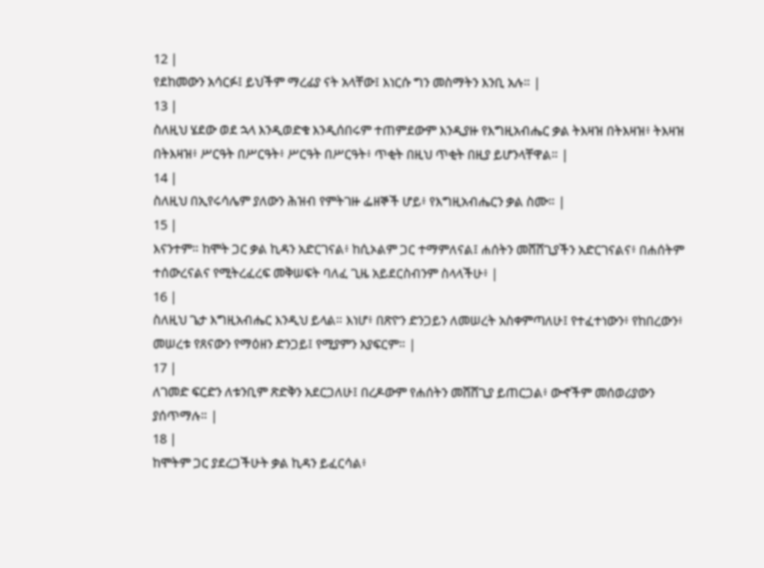12 |
የደከመውን አሳርፉ፤ ይህችም ማረፊያ ናት አላቸው፤ እነርሱ ግን መስማትን እንቢ አሉ። |
13 |
ስለዚህ ሄደው ወደ ኋላ እንዲወድቁ እንዲሰበሩም ተጠምደውም እንዲያዙ የእግዚአብሔር ቃል ትእዛዝ በትእዛዝ፥ ትእዛዝ በትእዛዝ፥ ሥርዓት በሥርዓት፥ ሥርዓት በሥርዓት፥ ጥቂት በዚህ ጥቂት በዚያ ይሆንላቸዋል። |
14 |
ስለዚህ በኢየሩሳሌም ያለውን ሕዝብ የምትገዙ ፌዘኞች ሆይ፥ የእግዚአብሔርን ቃል ስሙ። |
15 |
እናንተም። ከሞት ጋር ቃል ኪዳን አድርገናል፥ ከሲኦልም ጋር ተማምለናል፤ ሐሰትን መሸሸጊያችን አድርገናልና፥ በሐሰትም ተሰውረናልና የሚትረፈረፍ መቅሠፍት ባለፈ ጊዜ አይደርስብንም ስላላችሁ፥ |
16 |
ስለዚህ ጌታ እግዚአብሔር እንዲህ ይላል። እነሆ፥ በጽዮን ድንጋይን ለመሠረት አስቀምጣለሁ፤ የተፈተነውን፥ የከበረውን፥ መሠረቱ የጸናውን የማዕዘን ድንጋይ፤ የሚያምን አያፍርም። |
17 |
ለገመድ ፍርድን ለቱንቢም ጽድቅን አደርጋለሁ፤ በረዶውም የሐሰትን መሸሸጊያ ይጠርጋል፥ ውኆችም መሰወሪያውን ያሰጥማሉ። |
18 |
ከሞትም ጋር ያደረጋችሁት ቃል ኪዳን ይፈርሳል፥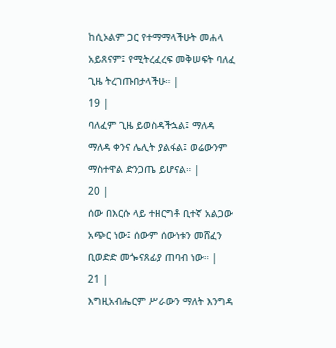ከሲኦልም ጋር የተማማላችሁት መሐላ አይጸናም፤ የሚትረፈረፍ መቅሠፍት ባለፈ ጊዜ ትረገጡበታላችሁ። |
19 |
ባለፈም ጊዜ ይወስዳችኋል፤ ማለዳ ማለዳ ቀንና ሌሊት ያልፋል፤ ወሬውንም ማስተዋል ድንጋጤ ይሆናል። |
20 |
ሰው በእርሱ ላይ ተዘርግቶ ቢተኛ አልጋው አጭር ነው፤ ሰውም ሰውነቱን መሸፈን ቢወድድ መጐናጸፊያ ጠባብ ነው። |
21 |
እግዚአብሔርም ሥራውን ማለት እንግዳ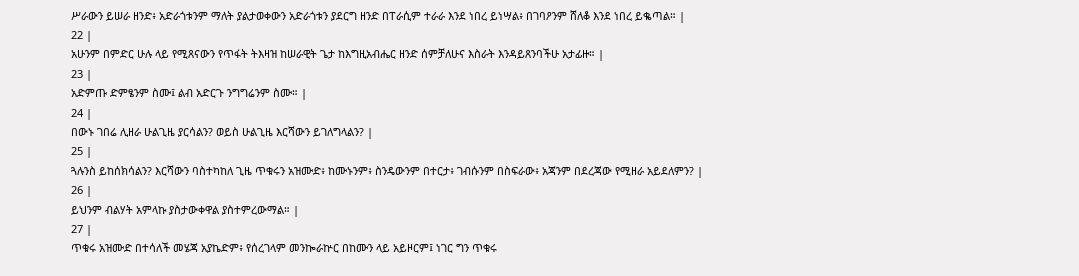ሥራውን ይሠራ ዘንድ፥ አድራጎቱንም ማለት ያልታወቀውን አድራጎቱን ያደርግ ዘንድ በፐራሲም ተራራ እንደ ነበረ ይነሣል፥ በገባዖንም ሸለቆ እንደ ነበረ ይቈጣል። |
22 |
አሁንም በምድር ሁሉ ላይ የሚጸናውን የጥፋት ትእዛዝ ከሠራዊት ጌታ ከእግዚአብሔር ዘንድ ሰምቻለሁና እስራት እንዳይጸንባችሁ አታፊዙ። |
23 |
አድምጡ ድምፄንም ስሙ፤ ልብ አድርጉ ንግግሬንም ስሙ። |
24 |
በውኑ ገበሬ ሊዘራ ሁልጊዜ ያርሳልን? ወይስ ሁልጊዜ እርሻውን ይገለግላልን? |
25 |
ጓሉንስ ይከሰክሳልን? እርሻውን ባስተካከለ ጊዜ ጥቁሩን አዝሙድ፥ ከሙኑንም፥ ስንዴውንም በተርታ፥ ገብሱንም በስፍራው፥ አጃንም በደረጃው የሚዘራ አይደለምን? |
26 |
ይህንም ብልሃት አምላኩ ያስታውቀዋል ያስተምረውማል። |
27 |
ጥቁሩ አዝሙድ በተሳለች መሄጃ አያኬድም፥ የሰረገላም መንኰራኵር በከሙን ላይ አይዞርም፤ ነገር ግን ጥቁሩ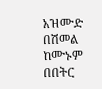አዝሙድ በሽመል ከሙኑም በበትር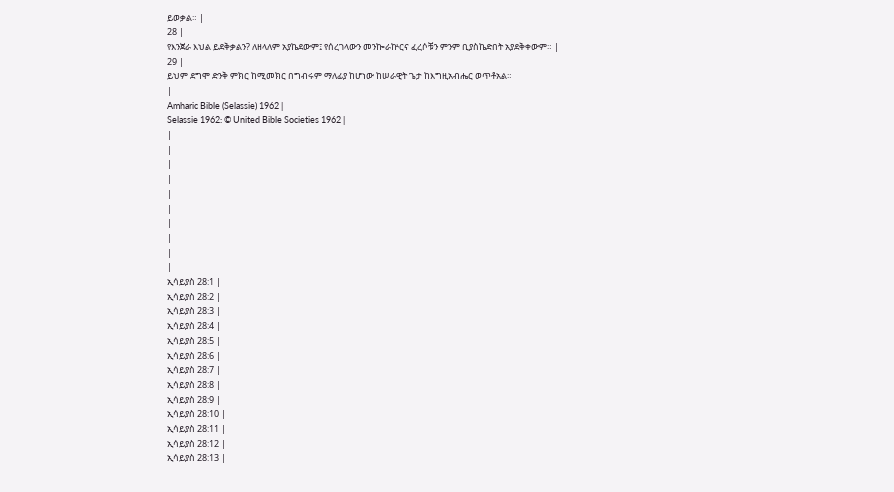ይወቃል። |
28 |
የእንጀራ እህል ይደቅቃልን? ለዘላለም አያኬደውም፤ የሰረገላውን መንኰራኵርና ፈረሶቹን ምንም ቢያስኬድበት አያደቅቀውም። |
29 |
ይህም ደግሞ ድንቅ ምክር ከሚመክር በግብሩም ማለፊያ ከሆነው ከሠራዊት ጌታ ከእግዚአብሔር ወጥቶአል።
|
Amharic Bible (Selassie) 1962 |
Selassie 1962: © United Bible Societies 1962 |
|
|
|
|
|
|
|
|
|
|
ኢሳይያስ 28:1 |
ኢሳይያስ 28:2 |
ኢሳይያስ 28:3 |
ኢሳይያስ 28:4 |
ኢሳይያስ 28:5 |
ኢሳይያስ 28:6 |
ኢሳይያስ 28:7 |
ኢሳይያስ 28:8 |
ኢሳይያስ 28:9 |
ኢሳይያስ 28:10 |
ኢሳይያስ 28:11 |
ኢሳይያስ 28:12 |
ኢሳይያስ 28:13 |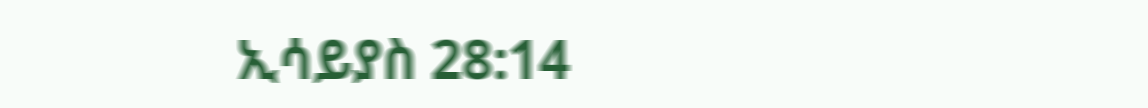ኢሳይያስ 28:14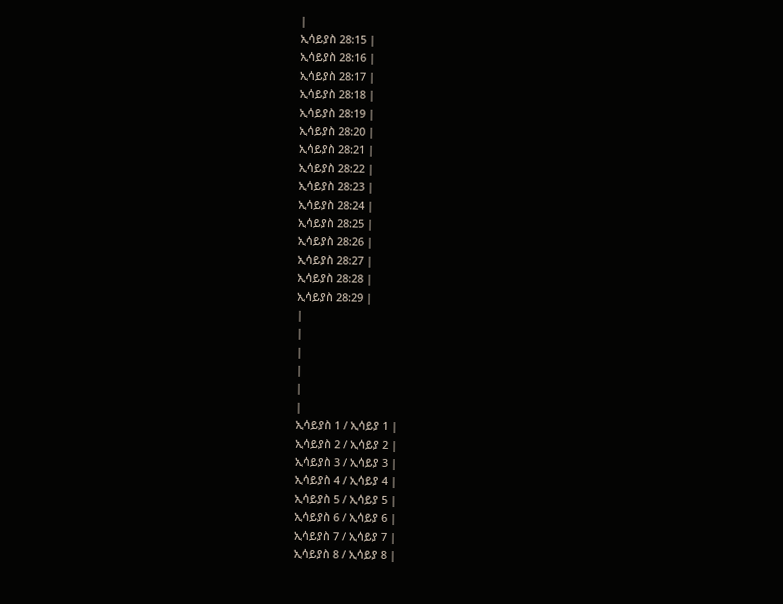|
ኢሳይያስ 28:15 |
ኢሳይያስ 28:16 |
ኢሳይያስ 28:17 |
ኢሳይያስ 28:18 |
ኢሳይያስ 28:19 |
ኢሳይያስ 28:20 |
ኢሳይያስ 28:21 |
ኢሳይያስ 28:22 |
ኢሳይያስ 28:23 |
ኢሳይያስ 28:24 |
ኢሳይያስ 28:25 |
ኢሳይያስ 28:26 |
ኢሳይያስ 28:27 |
ኢሳይያስ 28:28 |
ኢሳይያስ 28:29 |
|
|
|
|
|
|
ኢሳይያስ 1 / ኢሳይያ 1 |
ኢሳይያስ 2 / ኢሳይያ 2 |
ኢሳይያስ 3 / ኢሳይያ 3 |
ኢሳይያስ 4 / ኢሳይያ 4 |
ኢሳይያስ 5 / ኢሳይያ 5 |
ኢሳይያስ 6 / ኢሳይያ 6 |
ኢሳይያስ 7 / ኢሳይያ 7 |
ኢሳይያስ 8 / ኢሳይያ 8 |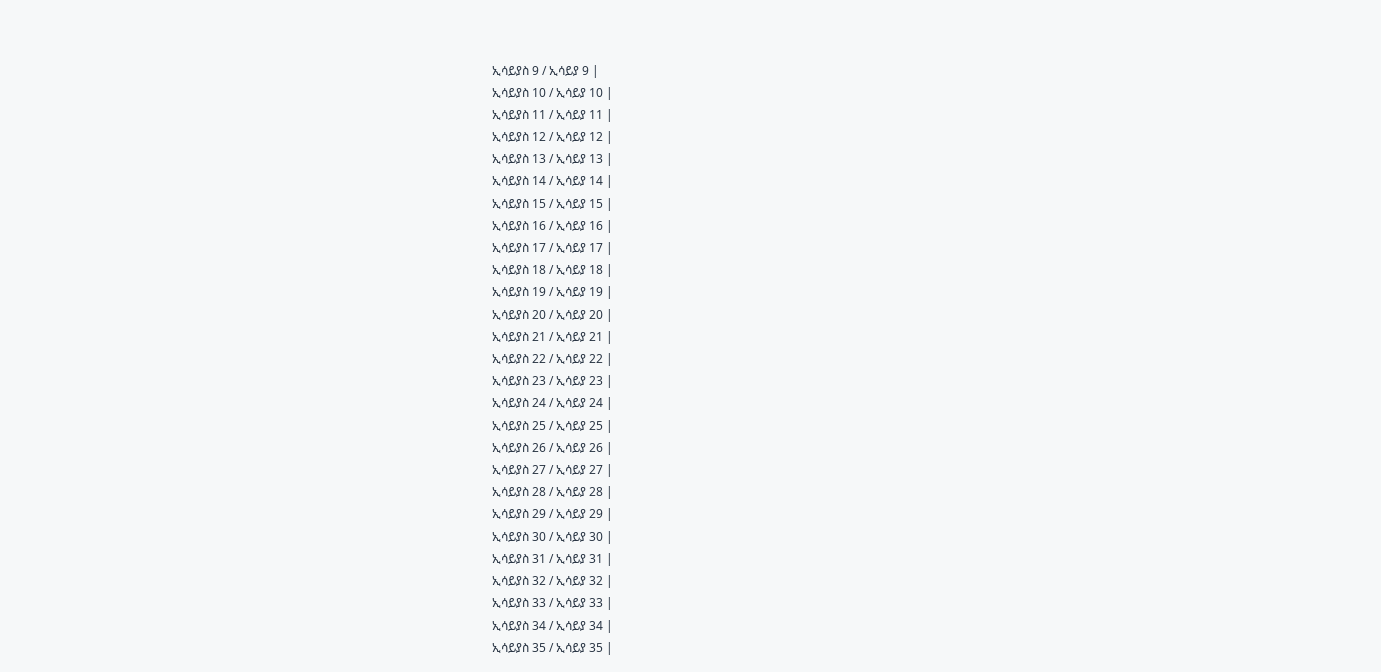ኢሳይያስ 9 / ኢሳይያ 9 |
ኢሳይያስ 10 / ኢሳይያ 10 |
ኢሳይያስ 11 / ኢሳይያ 11 |
ኢሳይያስ 12 / ኢሳይያ 12 |
ኢሳይያስ 13 / ኢሳይያ 13 |
ኢሳይያስ 14 / ኢሳይያ 14 |
ኢሳይያስ 15 / ኢሳይያ 15 |
ኢሳይያስ 16 / ኢሳይያ 16 |
ኢሳይያስ 17 / ኢሳይያ 17 |
ኢሳይያስ 18 / ኢሳይያ 18 |
ኢሳይያስ 19 / ኢሳይያ 19 |
ኢሳይያስ 20 / ኢሳይያ 20 |
ኢሳይያስ 21 / ኢሳይያ 21 |
ኢሳይያስ 22 / ኢሳይያ 22 |
ኢሳይያስ 23 / ኢሳይያ 23 |
ኢሳይያስ 24 / ኢሳይያ 24 |
ኢሳይያስ 25 / ኢሳይያ 25 |
ኢሳይያስ 26 / ኢሳይያ 26 |
ኢሳይያስ 27 / ኢሳይያ 27 |
ኢሳይያስ 28 / ኢሳይያ 28 |
ኢሳይያስ 29 / ኢሳይያ 29 |
ኢሳይያስ 30 / ኢሳይያ 30 |
ኢሳይያስ 31 / ኢሳይያ 31 |
ኢሳይያስ 32 / ኢሳይያ 32 |
ኢሳይያስ 33 / ኢሳይያ 33 |
ኢሳይያስ 34 / ኢሳይያ 34 |
ኢሳይያስ 35 / ኢሳይያ 35 |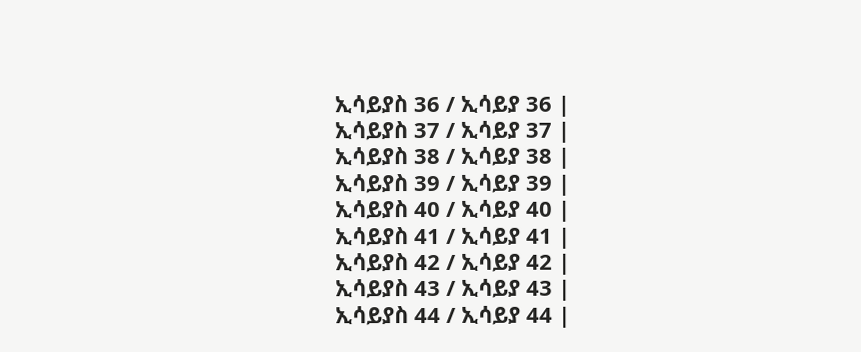ኢሳይያስ 36 / ኢሳይያ 36 |
ኢሳይያስ 37 / ኢሳይያ 37 |
ኢሳይያስ 38 / ኢሳይያ 38 |
ኢሳይያስ 39 / ኢሳይያ 39 |
ኢሳይያስ 40 / ኢሳይያ 40 |
ኢሳይያስ 41 / ኢሳይያ 41 |
ኢሳይያስ 42 / ኢሳይያ 42 |
ኢሳይያስ 43 / ኢሳይያ 43 |
ኢሳይያስ 44 / ኢሳይያ 44 |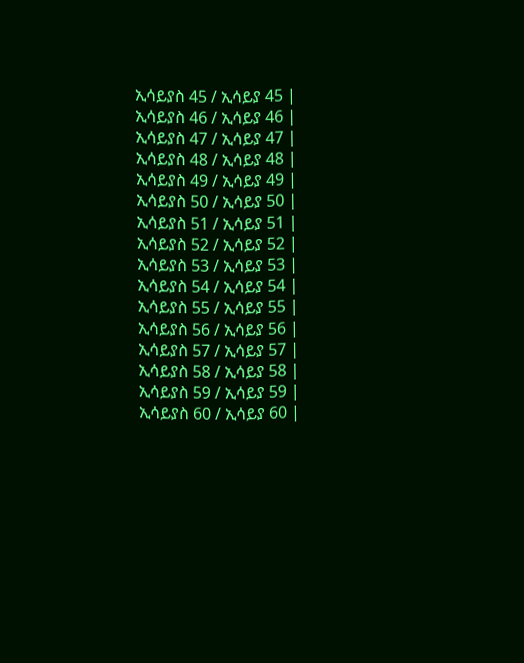ኢሳይያስ 45 / ኢሳይያ 45 |
ኢሳይያስ 46 / ኢሳይያ 46 |
ኢሳይያስ 47 / ኢሳይያ 47 |
ኢሳይያስ 48 / ኢሳይያ 48 |
ኢሳይያስ 49 / ኢሳይያ 49 |
ኢሳይያስ 50 / ኢሳይያ 50 |
ኢሳይያስ 51 / ኢሳይያ 51 |
ኢሳይያስ 52 / ኢሳይያ 52 |
ኢሳይያስ 53 / ኢሳይያ 53 |
ኢሳይያስ 54 / ኢሳይያ 54 |
ኢሳይያስ 55 / ኢሳይያ 55 |
ኢሳይያስ 56 / ኢሳይያ 56 |
ኢሳይያስ 57 / ኢሳይያ 57 |
ኢሳይያስ 58 / ኢሳይያ 58 |
ኢሳይያስ 59 / ኢሳይያ 59 |
ኢሳይያስ 60 / ኢሳይያ 60 |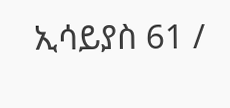ኢሳይያስ 61 /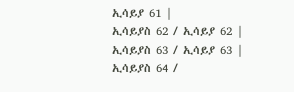ኢሳይያ 61 |
ኢሳይያስ 62 / ኢሳይያ 62 |
ኢሳይያስ 63 / ኢሳይያ 63 |
ኢሳይያስ 64 /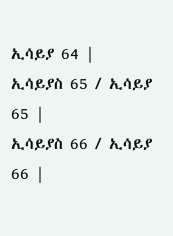ኢሳይያ 64 |
ኢሳይያስ 65 / ኢሳይያ 65 |
ኢሳይያስ 66 / ኢሳይያ 66 |